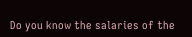Do you know the salaries of the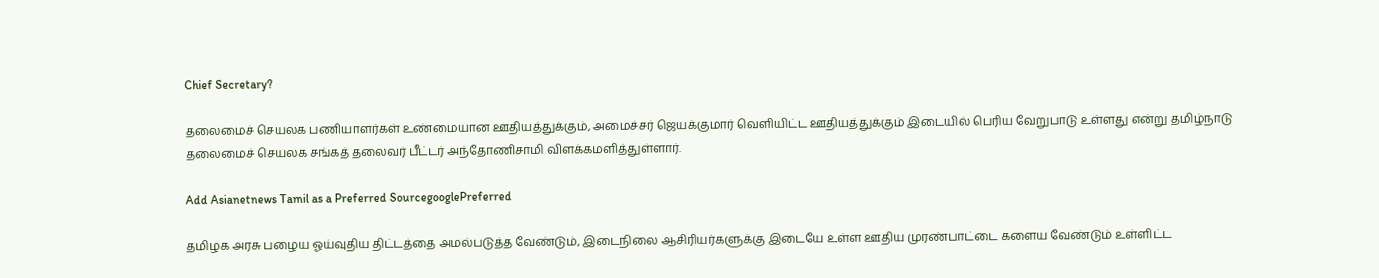Chief Secretary?

தலைமைச் செயலக பணியாளர்கள் உண்மையான ஊதியத்துக்கும், அமைச்சர் ஜெயக்குமார் வெளியிட்ட ஊதியத்துக்கும் இடையில் பெரிய வேறுபாடு உள்ளது என்று தமிழ்நாடு தலைமைச் செயலக சங்கத் தலைவர் பீட்டர் அந்தோணிசாமி விளக்கமளித்துள்ளார்.

Add Asianetnews Tamil as a Preferred SourcegooglePreferred

தமிழக அரசு பழைய ஓய்வுதிய திட்டத்தை அமல்படுத்த வேண்டும், இடைநிலை ஆசிரியர்களுக்கு இடையே உள்ள ஊதிய முரண்பாட்டை களைய வேண்டும் உள்ளிட்ட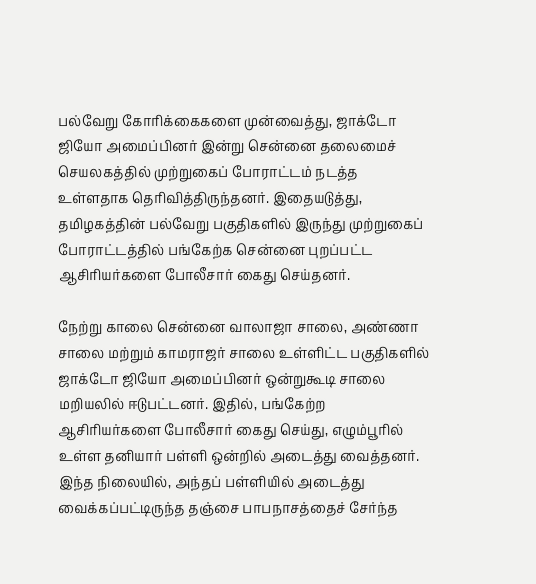பல்வேறு கோரிக்கைகளை முன்வைத்து, ஜாக்டோ ஜியோ அமைப்பினர் இன்று சென்னை தலைமைச் செயலகத்தில் முற்றுகைப் போராட்டம் நடத்த உள்ளதாக தெரிவித்திருந்தனர். இதையடுத்து, தமிழகத்தின் பல்வேறு பகுதிகளில் இருந்து முற்றுகைப் போராட்டத்தில் பங்கேற்க சென்னை புறப்பட்ட ஆசிரியர்களை போலீசார் கைது செய்தனர்.

நேற்று காலை சென்னை வாலாஜா சாலை, அண்ணா சாலை மற்றும் காமராஜர் சாலை உள்ளிட்ட பகுதிகளில் ஜாக்டோ ஜியோ அமைப்பினர் ஒன்றுகூடி சாலை மறியலில் ஈடுபட்டனர். இதில், பங்கேற்ற ஆசிரியர்களை போலீசார் கைது செய்து, எழும்பூரில் உள்ள தனியார் பள்ளி ஒன்றில் அடைத்து வைத்தனர். இந்த நிலையில், அந்தப் பள்ளியில் அடைத்து வைக்கப்பட்டிருந்த தஞ்சை பாபநாசத்தைச் சேர்ந்த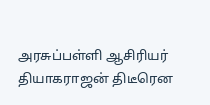அரசுப்பள்ளி ஆசிரியர் தியாகராஜன் திடீரென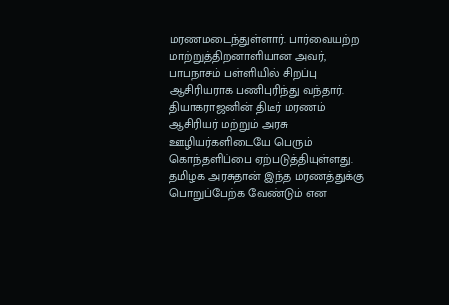மரணமடைந்துள்ளார். பார்வையற்ற மாற்றுத்திறனாளியான அவர், பாபநாசம் பள்ளியில் சிறப்பு ஆசிரியராக பணிபுரிந்து வந்தார். தியாகராஜனின் திடீர் மரணம் ஆசிரியர் மற்றும் அரசு ஊழியர்களிடையே பெரும் கொந்தளிப்பை ஏற்படுத்தியுள்ளது. தமிழக அரசுதான் இந்த மரணத்துக்கு பொறுப்பேற்க வேண்டும் என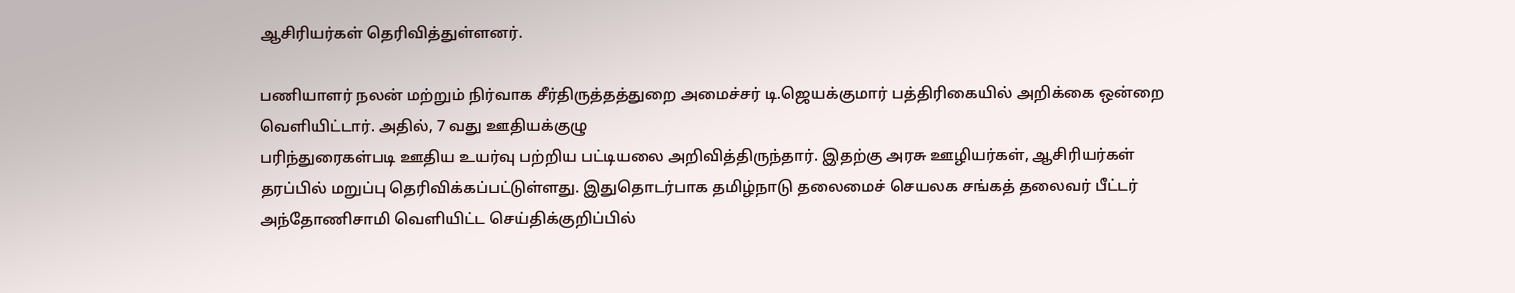ஆசிரியர்கள் தெரிவித்துள்ளனர்.

பணியாளர் நலன் மற்றும் நிர்வாக சீர்திருத்தத்துறை அமைச்சர் டி.ஜெயக்குமார் பத்திரிகையில் அறிக்கை ஒன்றை வெளியிட்டார். அதில், 7 வது ஊதியக்குழு
பரிந்துரைகள்படி ஊதிய உயர்வு பற்றிய பட்டியலை அறிவித்திருந்தார். இதற்கு அரசு ஊழியர்கள், ஆசிரியர்கள் தரப்பில் மறுப்பு தெரிவிக்கப்பட்டுள்ளது. இதுதொடர்பாக தமிழ்நாடு தலைமைச் செயலக சங்கத் தலைவர் பீட்டர் அந்தோணிசாமி வெளியிட்ட செய்திக்குறிப்பில்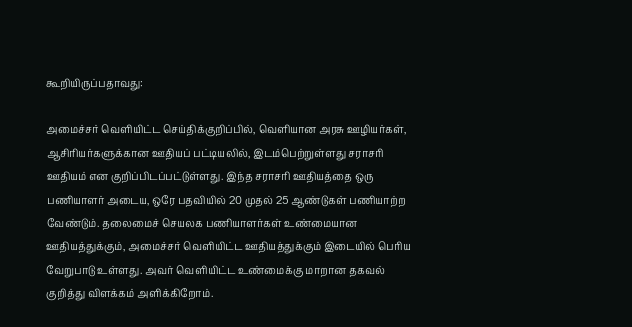கூறியிருப்பதாவது:

அமைச்சர் வெளியிட்ட செய்திக்குறிப்பில், வெளியான அரசு ஊழியர்கள், ஆசிரியர்களுக்கான ஊதியப் பட்டியலில், இடம்பெற்றுள்ளது சராசரி ஊதியம் என குறிப்பிடப்பட்டுள்ளது. இந்த சராசரி ஊதியத்தை ஒரு பணியாளர் அடைய, ஒரே பதவியில் 20 முதல் 25 ஆண்டுகள் பணியாற்ற வேண்டும். தலைமைச் செயலக பணியாளர்கள் உண்மையான ஊதியத்துக்கும், அமைச்சர் வெளியிட்ட ஊதியத்துக்கும் இடையில் பெரிய வேறுபாடு உள்ளது. அவர் வெளியிட்ட உண்மைக்கு மாறான தகவல் குறித்து விளக்கம் அளிக்கிறோம்.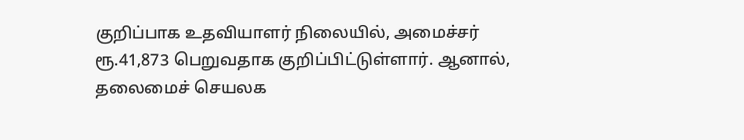குறிப்பாக உதவியாளர் நிலையில், அமைச்சர் ரூ.41,873 பெறுவதாக குறிப்பிட்டுள்ளார். ஆனால், தலைமைச் செயலக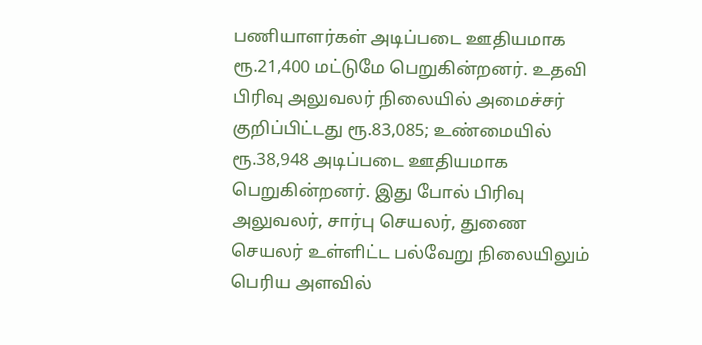பணியாளர்கள் அடிப்படை ஊதியமாக ரூ.21,400 மட்டுமே பெறுகின்றனர். உதவி பிரிவு அலுவலர் நிலையில் அமைச்சர் குறிப்பிட்டது ரூ.83,085; உண்மையில் ரூ.38,948 அடிப்படை ஊதியமாக பெறுகின்றனர். இது போல் பிரிவு அலுவலர், சார்பு செயலர், துணை செயலர் உள்ளிட்ட பல்வேறு நிலையிலும் பெரிய அளவில்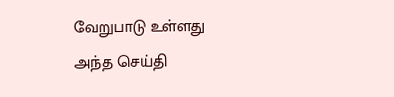வேறுபாடு உள்ளது அந்த செய்தி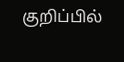குறிப்பில்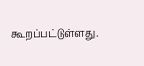கூறப்பட்டுள்ளது.